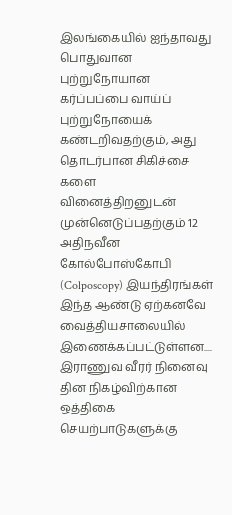இலங்கையில் ஐந்தாவது பொதுவான புற்றுநோயான கர்ப்பப்பை வாய்ப் புற்றுநோயைக் கண்டறிவதற்கும், அது தொடர்பான சிகிச்சை களை வினைத்திறனுடன் முன்னெடுப்பதற்கும் 12 அதிநவீன கோல்போஸ்கோபி (Colposcopy) இயந்திரங்கள் இந்த ஆண்டு ஏற்கனவே வைத்தியசாலையில் இணைக்கப்பட்டுள்ளன....
இராணுவ வீரர் நினைவு தின நிகழ்விற்கான ஒத்திகை செயற்பாடுகளுக்கு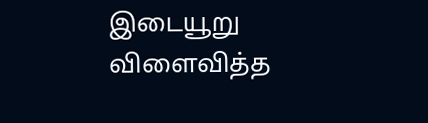இடையூறு விளைவித்த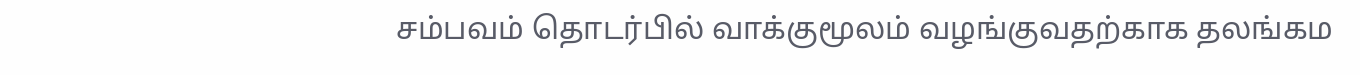சம்பவம் தொடர்பில் வாக்குமூலம் வழங்குவதற்காக தலங்கம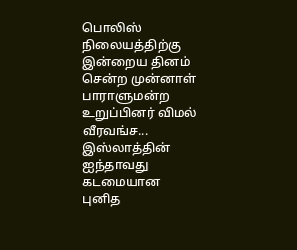பொலிஸ் நிலையத்திற்கு இன்றைய தினம் சென்ற முன்னாள் பாராளுமன்ற உறுப்பினர் விமல் வீரவங்ச...
இஸ்லாத்தின் ஐந்தாவது கடமையான புனித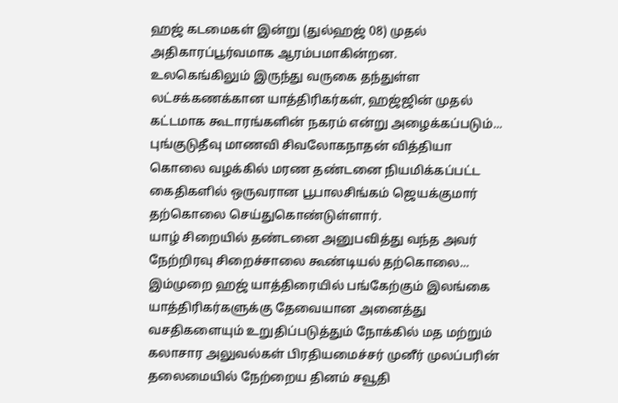ஹஜ் கடமைகள் இன்று (துல்ஹஜ் 08) முதல் அதிகாரப்பூர்வமாக ஆரம்பமாகின்றன.
உலகெங்கிலும் இருந்து வருகை தந்துள்ள லட்சக்கணக்கான யாத்திரிகர்கள், ஹஜ்ஜின் முதல் கட்டமாக கூடாரங்களின் நகரம் என்று அழைக்கப்படும்...
புங்குடுதீவு மாணவி சிவலோகநாதன் வித்தியா கொலை வழக்கில் மரண தண்டனை நியமிக்கப்பட்ட கைதிகளில் ஒருவரான பூபாலசிங்கம் ஜெயக்குமார் தற்கொலை செய்துகொண்டுள்ளார்.
யாழ் சிறையில் தண்டனை அனுபவித்து வந்த அவர் நேற்றிரவு சிறைச்சாலை கூண்டியல் தற்கொலை...
இம்முறை ஹஜ் யாத்திரையில் பங்கேற்கும் இலங்கை யாத்திரிகர்களுக்கு தேவையான அனைத்து வசதிகளையும் உறுதிப்படுத்தும் நோக்கில் மத மற்றும் கலாசார அலுவல்கள் பிரதியமைச்சர் முனீர் முலப்பரின் தலைமையில் நேற்றைய தினம் சவூதி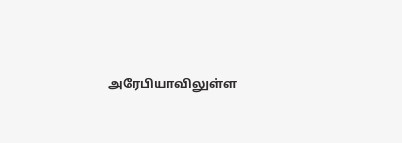அரேபியாவிலுள்ள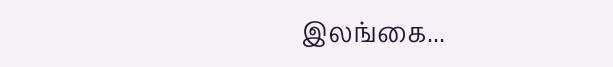இலங்கை...